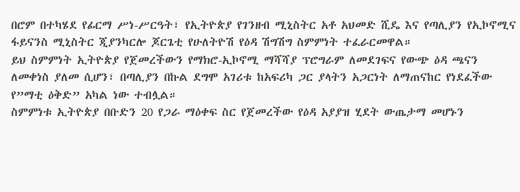በሮም በተካሄደ የፊርማ ሥነ-ሥርዓት፣ የኢትዮጵያ የገንዘብ ሚኒስትር አቶ አህመድ ሺዴ እና የጣሊያን የኢኮኖሚና ፋይናንስ ሚኒስትር ጂያንካርሎ ጆርጌቲ የሁለትዮሽ የዕዳ ሽግሽግ ስምምነት ተፈራርመዋል።
ይህ ስምምነት ኢትዮጵያ የጀመረችውን የማክሮ-ኢኮኖሚ ማሻሻያ ፕሮግራም ለመደገፍና የውጭ ዕዳ ጫናን ለመቀነስ ያለመ ሲሆን፣ በጣሊያን በኩል ደግሞ አገሪቱ ከአፍሪካ ጋር ያላትን አጋርነት ለማጠናከር የነደፈችው የ”ማቲ ዕቅድ” አካል ነው ተብሏል።
ስምምነቱ ኢትዮጵያ በቡድን 20 የጋራ ማዕቀፍ ስር የጀመረችው የዕዳ አያያዝ ሂደት ውጤታማ መሆኑን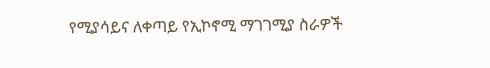የሚያሳይና ለቀጣይ የኢኮኖሚ ማገገሚያ ስራዎች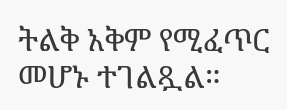ትልቅ አቅም የሚፈጥር መሆኑ ተገልጿል።